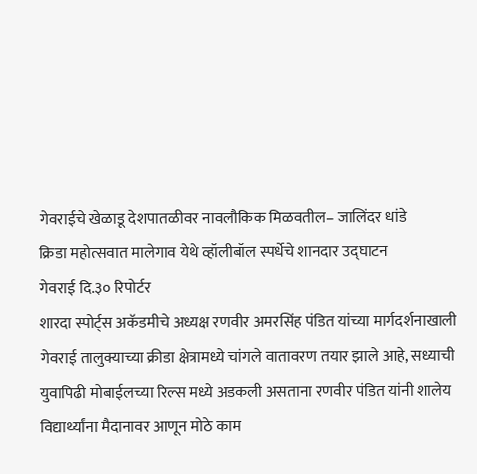गेवराईचे खेळाडू देशपातळीवर नावलौकिक मिळवतील– जालिंदर धांडे
क्रिडा महोत्सवात मालेगाव येथे व्हॉलीबॉल स्पर्धेचे शानदार उद्घाटन
गेवराई दि.३० रिपोर्टर
शारदा स्पोर्ट्स अकॅडमीचे अध्यक्ष रणवीर अमरसिंह पंडित यांच्या मार्गदर्शनाखाली गेवराई तालुक्याच्या क्रीडा क्षेत्रामध्ये चांगले वातावरण तयार झाले आहे, सध्याची युवापिढी मोबाईलच्या रिल्स मध्ये अडकली असताना रणवीर पंडित यांनी शालेय विद्यार्थ्यांना मैदानावर आणून मोठे काम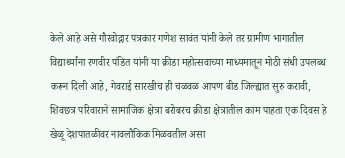केले आहे असे गौरवोद्गार पत्रकार गणेश सावंत यांनी केले तर ग्रामीण भागातील विद्यार्थ्यांना रणवीर पंडित यांनी या क्रीडा महोत्सवाच्या माध्यमातून मोठी संधी उपलब्ध करून दिली आहे, गेवराई सारखीच ही चळवळ आपण बीड जिल्ह्यात सुरु करावी, शिवछत्र परिवाराने सामाजिक क्षेत्रा बरोबरच क्रीडा क्षेत्रातील काम पाहता एक दिवस हे खेळू देशपातळीवर नावलौकिक मिळवतील असा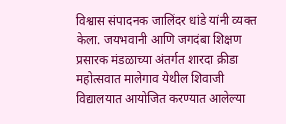विश्वास संपादनक जालिंदर धांडे यांनी व्यक्त केला. जयभवानी आणि जगदंबा शिक्षण प्रसारक मंडळाच्या अंतर्गत शारदा क्रीडा महोत्सवात मालेगाव येथील शिवाजी विद्यालयात आयोजित करण्यात आलेल्या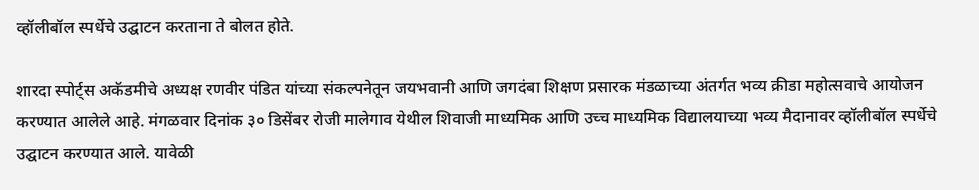व्हॉलीबॉल स्पर्धेचे उद्घाटन करताना ते बोलत होते.

शारदा स्पोर्ट्स अकॅडमीचे अध्यक्ष रणवीर पंडित यांच्या संकल्पनेतून जयभवानी आणि जगदंबा शिक्षण प्रसारक मंडळाच्या अंतर्गत भव्य क्रीडा महोत्सवाचे आयोजन करण्यात आलेले आहे. मंगळवार दिनांक ३० डिसेंबर रोजी मालेगाव येथील शिवाजी माध्यमिक आणि उच्च माध्यमिक विद्यालयाच्या भव्य मैदानावर व्हॉलीबॉल स्पर्धेचे उद्घाटन करण्यात आले. यावेळी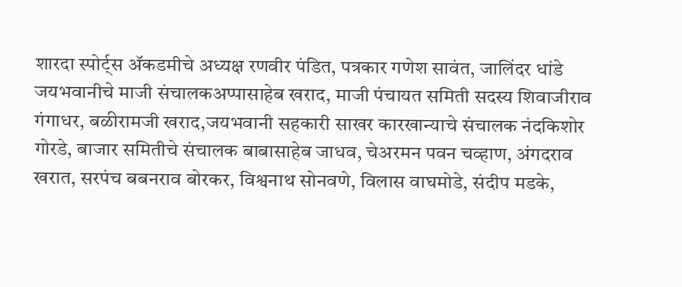शारदा स्पोर्ट्स ॲकडमीचे अध्यक्ष रणवीर पंडित, पत्रकार गणेश सावंत, जालिंदर धांडे
जयभवानीचे माजी संचालकअप्पासाहेब खराद, माजी पंचायत समिती सदस्य शिवाजीराव गंगाधर, बळीरामजी खराद,जयभवानी सहकारी साखर कारखान्याचे संचालक नंदकिशोर गोरडे, बाजार समितीचे संचालक बाबासाहेब जाधव, चेअरमन पवन चव्हाण, अंगदराव खरात, सरपंच बबनराव बोरकर, विश्वनाथ सोनवणे, विलास वाघमोडे, संदीप मडके,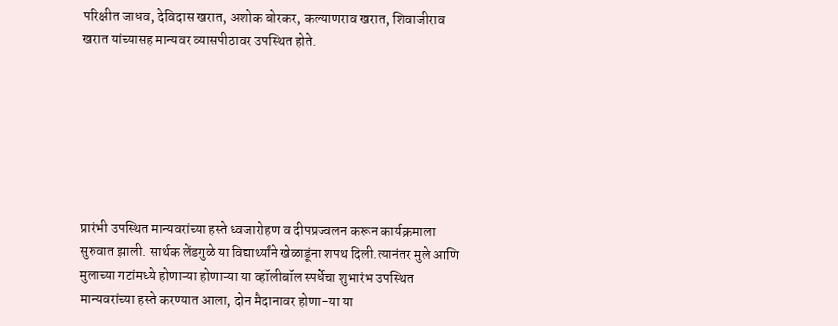परिक्षीत जाधव, देविदास खरात, अशोक बोरकर, कल्याणराव खरात, शिवाजीराव खरात यांच्यासह मान्यवर व्यासपीठावर उपस्थित होते.







प्रारंभी उपस्थित मान्यवरांच्या हस्ते ध्वजारोहण व दीपप्रज्वलन करून कार्यक्रमाला सुरुवात झाली. सार्थक लेंडगुळे या विद्यार्थ्यांने खेळाडूंना शपथ दिली.त्यानंतर मुले आणि मुलाच्या गटांमध्ये होणाऱ्या होणाऱ्या या व्हॉलीबॉल स्पर्धेचा शुभारंभ उपस्थित मान्यवरांच्या हस्ते करण्यात आला, दोन मैदानावर होणा-या या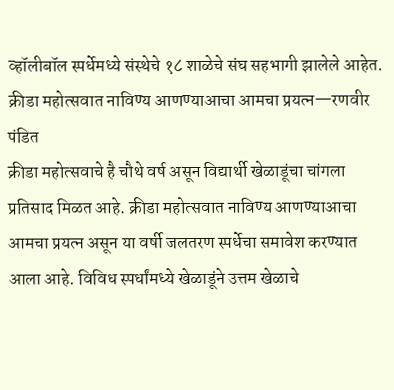व्हॉलीबॉल स्पर्धेमध्ये संस्थेचे १८ शाळेचे संघ सहभागी झालेले आहेत.
क्रीडा महोत्सवात नाविण्य आणण्याआचा आमचा प्रयत्न—रणवीर पंडित
क्रीडा महोत्सवाचे है चौथे वर्ष असून विद्यार्थी खेळाडूंचा चांगला प्रतिसाद मिळत आहे. क्रीडा महोत्सवात नाविण्य आणण्याआचा आमचा प्रयत्न असून या वर्षी जलतरण स्पर्धेचा समावेश करण्यात आला आहे. विविध स्पर्धांमध्ये खेळाडूंने उत्तम खेळाचे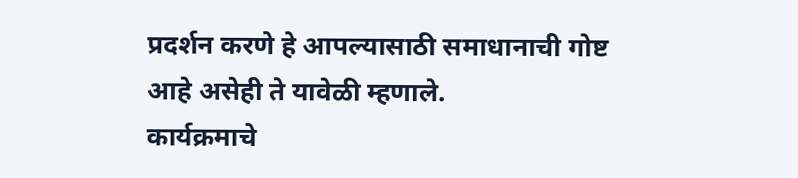प्रदर्शन करणे हे आपल्यासाठी समाधानाची गोष्ट आहे असेही ते यावेळी म्हणाले.
कार्यक्रमाचे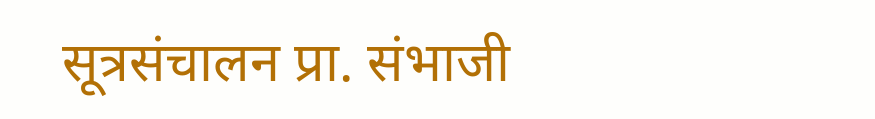सूत्रसंचालन प्रा. संभाजी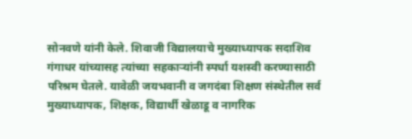सोनवणे यांनी केले. शिवाजी विद्यालयाचे मुख्याध्यापक सदाशिव गंगाधर यांच्यासह त्यांच्या सहकाऱ्यांनी स्पर्धा यशस्वी करण्यासाठी परिश्रम घेतले. यावेळी जयभवानी व जगदंबा शिक्षण संस्थेतील सर्व मुख्याध्यापक, शिक्षक, विद्यार्थी खेळाडू व नागरिक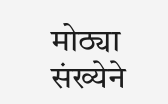मोठ्या संख्येने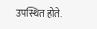उपस्थित होते.